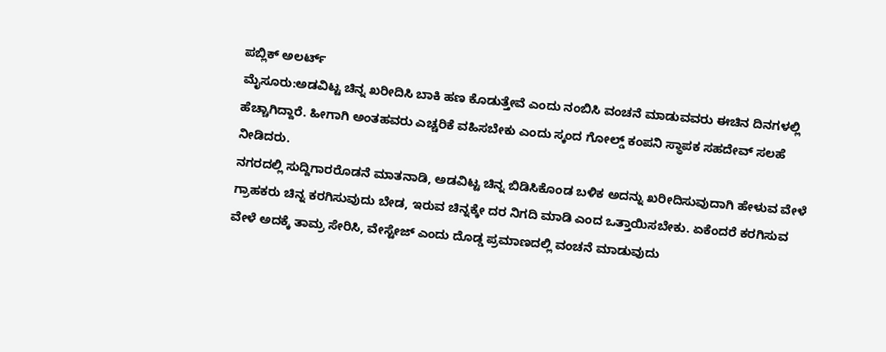ಪಬ್ಲಿಕ್ ಅಲರ್ಟ್
ಮೈಸೂರು:ಅಡವಿಟ್ಟ ಚಿನ್ನ ಖರೀದಿಸಿ ಬಾಕಿ ಹಣ ಕೊಡುತ್ತೇವೆ ಎಂದು ನಂಬಿಸಿ ವಂಚನೆ ಮಾಡುವವರು ಈಚಿನ ದಿನಗಳಲ್ಲಿ ಹೆಚ್ಚಾಗಿದ್ದಾರೆ. ಹೀಗಾಗಿ ಅಂತಹವರು ಎಚ್ಚರಿಕೆ ವಹಿಸಬೇಕು ಎಂದು ಸ್ಕಂದ ಗೋಲ್ಡ್ ಕಂಪನಿ ಸ್ಥಾಪಕ ಸಹದೇವ್ ಸಲಹೆ ನೀಡಿದರು.
ನಗರದಲ್ಲಿ ಸುದ್ದಿಗಾರರೊಡನೆ ಮಾತನಾಡಿ, ಅಡವಿಟ್ಟ ಚಿನ್ನ ಬಿಡಿಸಿಕೊಂಡ ಬಳಿಕ ಅದನ್ನು ಖರೀದಿಸುವುದಾಗಿ ಹೇಳುವ ವೇಳೆ ಗ್ರಾಹಕರು ಚಿನ್ನ ಕರಗಿಸುವುದು ಬೇಡ, ಇರುವ ಚಿನ್ನಕ್ಕೇ ದರ ನಿಗದಿ ಮಾಡಿ ಎಂದ ಒತ್ತಾಯಿಸಬೇಕು. ಏಕೆಂದರೆ ಕರಗಿಸುವ ವೇಳೆ ಅದಕ್ಕೆ ತಾಮ್ರ ಸೇರಿಸಿ, ವೇಸ್ಟೇಜ್ ಎಂದು ದೊಡ್ಡ ಪ್ರಮಾಣದಲ್ಲಿ ವಂಚನೆ ಮಾಡುವುದು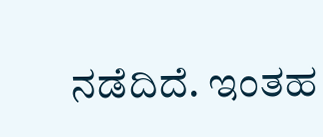ನಡೆದಿದೆ. ಇಂತಹ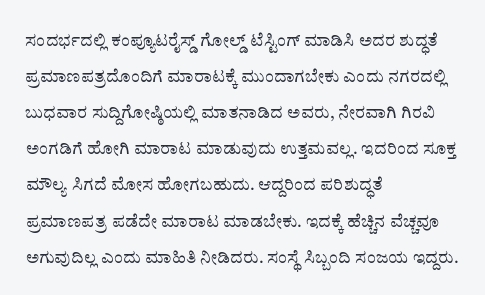ಸಂದರ್ಭದಲ್ಲಿ ಕಂಪ್ಯೂಟರೈಸ್ಡ್ ಗೋಲ್ಡ್ ಟೆಸ್ಟಿಂಗ್ ಮಾಡಿಸಿ ಅದರ ಶುದ್ಧತೆ ಪ್ರಮಾಣಪತ್ರದೊಂದಿಗೆ ಮಾರಾಟಕ್ಕೆ ಮುಂದಾಗಬೇಕು ಎಂದು ನಗರದಲ್ಲಿ ಬುಧವಾರ ಸುದ್ದಿಗೋಷ್ಠಿಯಲ್ಲಿ ಮಾತನಾಡಿದ ಅವರು, ನೇರವಾಗಿ ಗಿರವಿ ಅಂಗಡಿಗೆ ಹೋಗಿ ಮಾರಾಟ ಮಾಡುವುದು ಉತ್ತಮವಲ್ಲ. ಇದರಿಂದ ಸೂಕ್ತ ಮೌಲ್ಯ ಸಿಗದೆ ಮೋಸ ಹೋಗಬಹುದು. ಆದ್ದರಿಂದ ಪರಿಶುದ್ಧತೆ ಪ್ರಮಾಣಪತ್ರ ಪಡೆದೇ ಮಾರಾಟ ಮಾಡಬೇಕು. ಇದಕ್ಕೆ ಹೆಚ್ಚಿನ ವೆಚ್ಚವೂ ಅಗುವುದಿಲ್ಲ ಎಂದು ಮಾಹಿತಿ ನೀಡಿದರು. ಸಂಸ್ಥೆ ಸಿಬ್ಬಂದಿ ಸಂಜಯ ಇದ್ದರು.